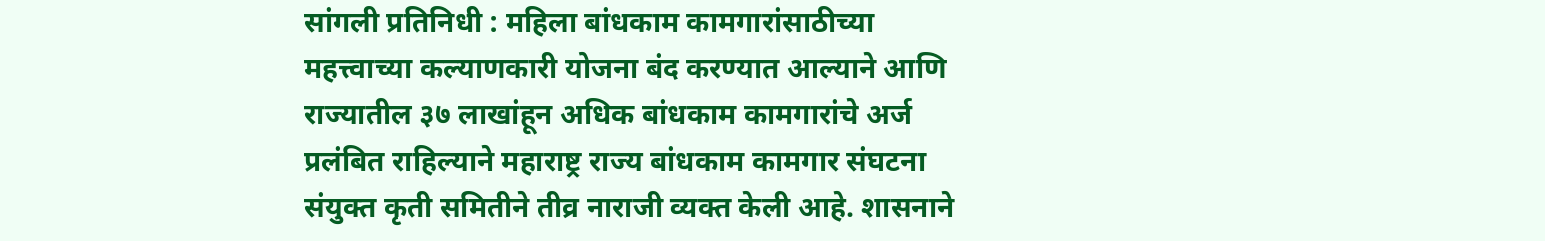सांगली प्रतिनिधी : महिला बांधकाम कामगारांसाठीच्या महत्त्वाच्या कल्याणकारी योजना बंद करण्यात आल्याने आणि राज्यातील ३७ लाखांहून अधिक बांधकाम कामगारांचे अर्ज प्रलंबित राहिल्याने महाराष्ट्र राज्य बांधकाम कामगार संघटना संयुक्त कृती समितीने तीव्र नाराजी व्यक्त केली आहे. शासनाने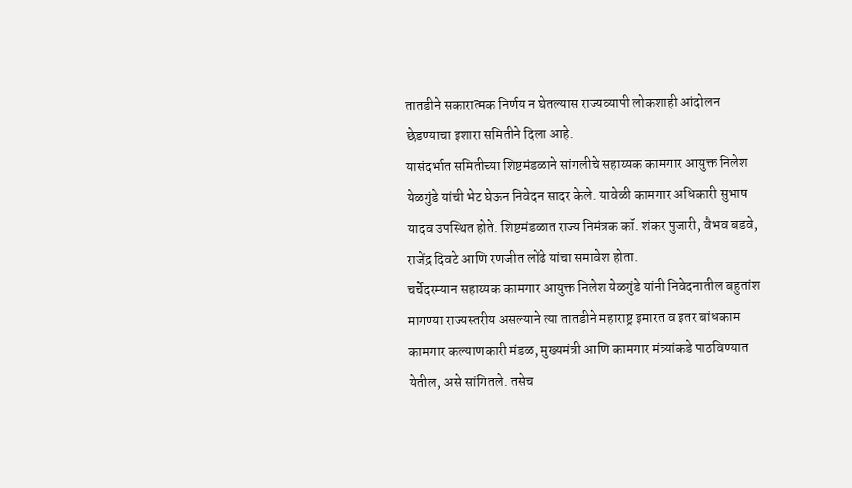तातडीने सकारात्मक निर्णय न घेतल्यास राज्यव्यापी लोकशाही आंदोलन छेडण्याचा इशारा समितीने दिला आहे.
यासंदर्भात समितीच्या शिष्टमंडळाने सांगलीचे सहाय्यक कामगार आयुक्त निलेश येळगुंडे यांची भेट घेऊन निवेदन सादर केले. यावेळी कामगार अधिकारी सुभाष यादव उपस्थित होते. शिष्टमंडळात राज्य निमंत्रक कॉ. शंकर पुजारी, वैभव बडवे, राजेंद्र दिवटे आणि रणजीत लोंढे यांचा समावेश होता.
चर्चेदरम्यान सहाय्यक कामगार आयुक्त निलेश येळगुंडे यांनी निवेदनातील बहुतांश मागण्या राज्यस्तरीय असल्याने त्या तातडीने महाराष्ट्र इमारत व इतर बांधकाम कामगार कल्याणकारी मंडळ, मुख्यमंत्री आणि कामगार मंत्र्यांकडे पाठविण्यात येतील, असे सांगितले. तसेच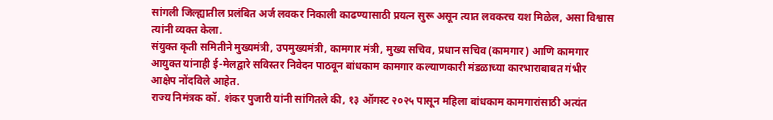सांगली जिल्ह्यातील प्रलंबित अर्ज लवकर निकाली काढण्यासाठी प्रयत्न सुरू असून त्यात लवकरच यश मिळेल, असा विश्वास त्यांनी व्यक्त केला.
संयुक्त कृती समितीने मुख्यमंत्री, उपमुख्यमंत्री, कामगार मंत्री, मुख्य सचिव, प्रधान सचिव (कामगार) आणि कामगार आयुक्त यांनाही ई-मेलद्वारे सविस्तर निवेदन पाठवून बांधकाम कामगार कल्याणकारी मंडळाच्या कारभाराबाबत गंभीर आक्षेप नोंदविले आहेत.
राज्य निमंत्रक कॉ. शंकर पुजारी यांनी सांगितले की, १३ ऑगस्ट २०२५ पासून महिला बांधकाम कामगारांसाठी अत्यंत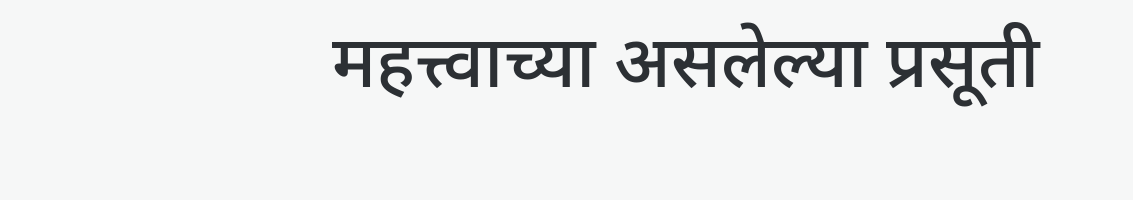महत्त्वाच्या असलेल्या प्रसूती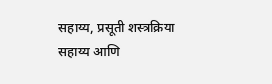सहाय्य, प्रसूती शस्त्रक्रिया सहाय्य आणि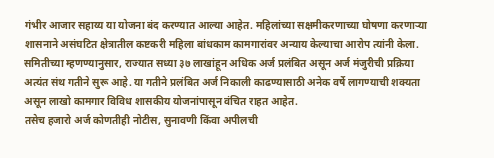गंभीर आजार सहाय्य या योजना बंद करण्यात आल्या आहेत. महिलांच्या सक्षमीकरणाच्या घोषणा करणाऱ्या शासनाने असंघटित क्षेत्रातील कष्टकरी महिला बांधकाम कामगारांवर अन्याय केल्याचा आरोप त्यांनी केला.
समितीच्या म्हणण्यानुसार, राज्यात सध्या ३७ लाखांहून अधिक अर्ज प्रलंबित असून अर्ज मंजुरीची प्रक्रिया अत्यंत संथ गतीने सुरू आहे. या गतीने प्रलंबित अर्ज निकाली काढण्यासाठी अनेक वर्षे लागण्याची शक्यता असून लाखो कामगार विविध शासकीय योजनांपासून वंचित राहत आहेत.
तसेच हजारो अर्ज कोणतीही नोटीस, सुनावणी किंवा अपीलची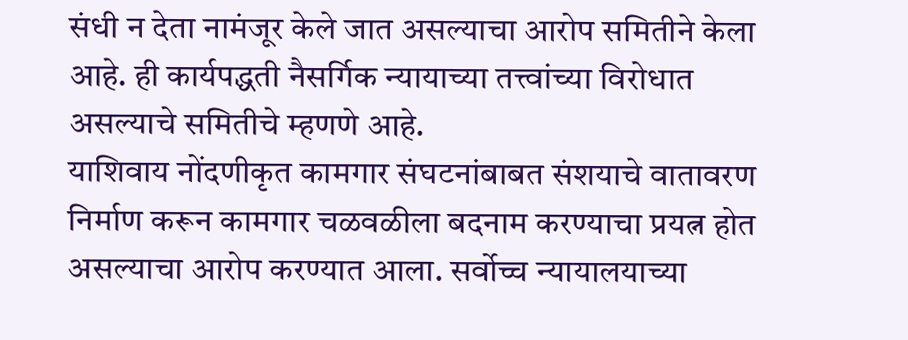संधी न देता नामंजूर केले जात असल्याचा आरोप समितीने केला आहे. ही कार्यपद्धती नैसर्गिक न्यायाच्या तत्त्वांच्या विरोधात असल्याचे समितीचे म्हणणे आहे.
याशिवाय नोंदणीकृत कामगार संघटनांबाबत संशयाचे वातावरण निर्माण करून कामगार चळवळीला बदनाम करण्याचा प्रयत्न होत असल्याचा आरोप करण्यात आला. सर्वोच्च न्यायालयाच्या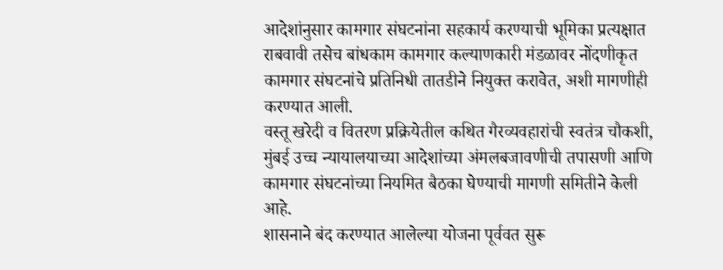आदेशांनुसार कामगार संघटनांना सहकार्य करण्याची भूमिका प्रत्यक्षात राबवावी तसेच बांधकाम कामगार कल्याणकारी मंडळावर नोंदणीकृत कामगार संघटनांचे प्रतिनिधी तातडीने नियुक्त करावेत, अशी मागणीही करण्यात आली.
वस्तू खरेदी व वितरण प्रक्रियेतील कथित गैरव्यवहारांची स्वतंत्र चौकशी, मुंबई उच्च न्यायालयाच्या आदेशांच्या अंमलबजावणीची तपासणी आणि कामगार संघटनांच्या नियमित बैठका घेण्याची मागणी समितीने केली आहे.
शासनाने बंद करण्यात आलेल्या योजना पूर्ववत सुरू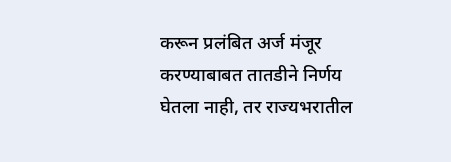करून प्रलंबित अर्ज मंजूर करण्याबाबत तातडीने निर्णय घेतला नाही, तर राज्यभरातील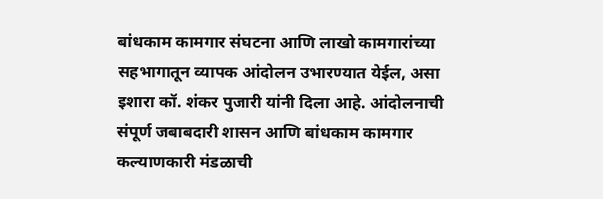बांधकाम कामगार संघटना आणि लाखो कामगारांच्या सहभागातून व्यापक आंदोलन उभारण्यात येईल, असा इशारा कॉ. शंकर पुजारी यांनी दिला आहे. आंदोलनाची संपूर्ण जबाबदारी शासन आणि बांधकाम कामगार कल्याणकारी मंडळाची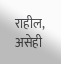राहील, असेही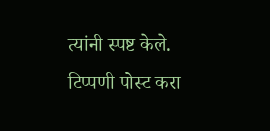त्यांनी स्पष्ट केले.
टिप्पणी पोस्ट करा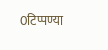0टिप्पण्या